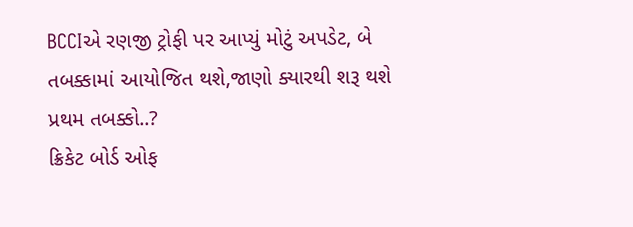BCCIએ રણજી ટ્રોફી પર આપ્યું મોટું અપડેટ, બે તબક્કામાં આયોજિત થશે,જાણો ક્યારથી શરૂ થશે પ્રથમ તબક્કો..?
ક્રિકેટ બોર્ડ ઓફ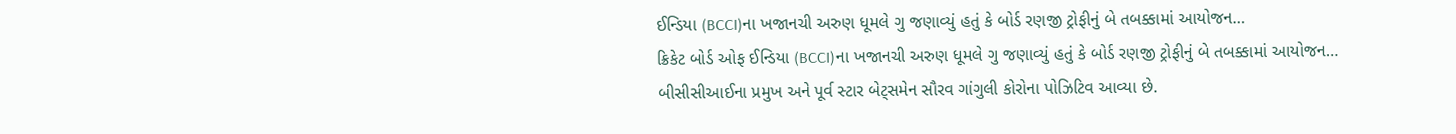ઈન્ડિયા (BCCI)ના ખજાનચી અરુણ ધૂમલે ગુ જણાવ્યું હતું કે બોર્ડ રણજી ટ્રોફીનું બે તબક્કામાં આયોજન…
ક્રિકેટ બોર્ડ ઓફ ઈન્ડિયા (BCCI)ના ખજાનચી અરુણ ધૂમલે ગુ જણાવ્યું હતું કે બોર્ડ રણજી ટ્રોફીનું બે તબક્કામાં આયોજન…
બીસીસીઆઈના પ્રમુખ અને પૂર્વ સ્ટાર બેટ્સમેન સૌરવ ગાંગુલી કોરોના પોઝિટિવ આવ્યા છે.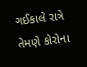ગઈકાલે રાત્રે તેમણે કોરોના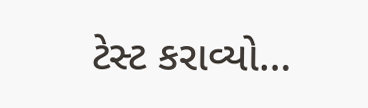ટેસ્ટ કરાવ્યો…